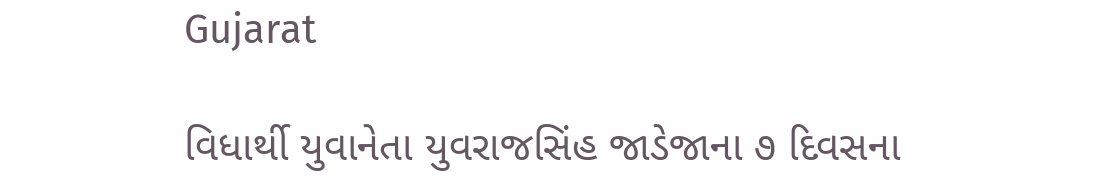Gujarat

વિધાર્થી યુવાનેતા યુવરાજસિંહ જાડેજાના ૭ દિવસના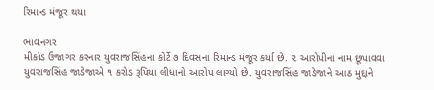રિમાન્ડ મંજૂર થયા

ભાવનગર
મીકાંડ ઉજાગર કરનાર યુવરાજસિંહના કોર્ટે ૭ દિવસના રિમાન્ડ મંજૂર કર્યા છે. ૨ આરોપીના નામ છૂપાવવા યુવરાજસિંહ જાડેજાએ ૧ કરોડ રૂપિયા લીધાનો આરોપ લાગ્યો છે. યુવરાજસિંહ જાડેજાને આઠ મુદ્દાને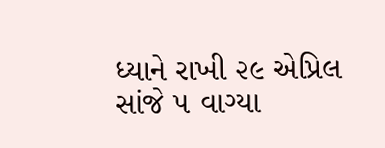ધ્યાને રાખી ૨૯ એપ્રિલ સાંજે ૫ વાગ્યા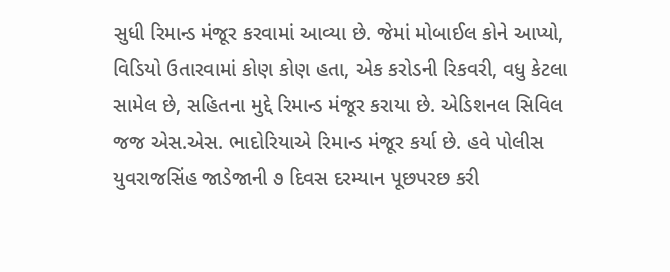સુધી રિમાન્ડ મંજૂર કરવામાં આવ્યા છે. જેમાં મોબાઈલ કોને આપ્યો, વિડિયો ઉતારવામાં કોણ કોણ હતા, એક કરોડની રિકવરી, વધુ કેટલા સામેલ છે, સહિતના મુદ્દે રિમાન્ડ મંજૂર કરાયા છે. એડિશનલ સિવિલ જજ એસ.એસ. ભાદોરિયાએ રિમાન્ડ મંજૂર કર્યા છે. હવે પોલીસ યુવરાજસિંહ જાડેજાની ૭ દિવસ દરમ્યાન પૂછપરછ કરી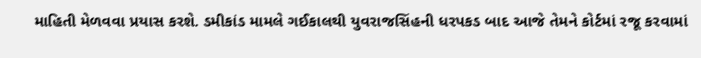માહિતી મેળવવા પ્રયાસ કરશે. ડમીકાંડ મામલે ગઈકાલથી યુવરાજસિંહની ધરપકડ બાદ આજે તેમને કોર્ટમાં રજૂ કરવામાં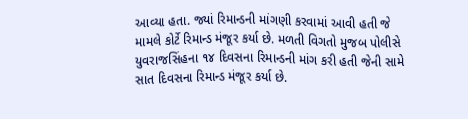આવ્યા હતા. જ્યાં રિમાન્ડની માંગણી કરવામાં આવી હતી જે મામલે કોર્ટે રિમાન્ડ મંજૂર કર્યા છે. મળતી વિગતો મુજબ પોલીસે યુવરાજસિંહના ૧૪ દિવસના રિમાન્ડની માંગ કરી હતી જેની સામે સાત દિવસના રિમાન્ડ મંજૂર કર્યા છે.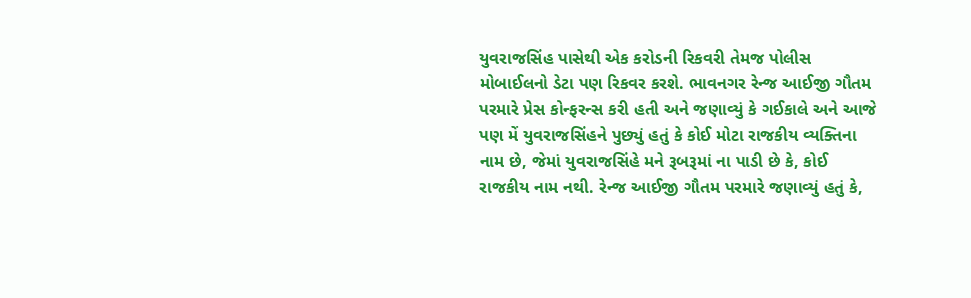યુવરાજસિંહ પાસેથી એક કરોડની રિકવરી તેમજ પોલીસ મોબાઈલનો ડેટા પણ રિકવર કરશે. ભાવનગર રેન્જ આઈજી ગૌતમ પરમારે પ્રેસ કોન્ફરન્સ કરી હતી અને જણાવ્યું કે ગઈકાલે અને આજે પણ મેં યુવરાજસિંહને પુછ્યું હતું કે કોઈ મોટા રાજકીય વ્યક્તિના નામ છે, જેમાં યુવરાજસિંહે મને રૂબરૂમાં ના પાડી છે કે, કોઈ રાજકીય નામ નથી. રેન્જ આઈજી ગૌતમ પરમારે જણાવ્યું હતું કે,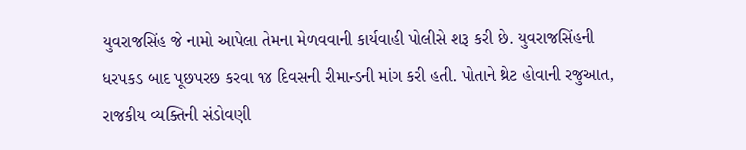યુવરાજસિંહ જે નામો આપેલા તેમના મેળવવાની કાર્યવાહી પોલીસે શરૂ કરી છે. યુવરાજસિંહની ધરપકડ બાદ પૂછપરછ કરવા ૧૪ દિવસની રીમાન્ડની માંગ કરી હતી. પોતાને થ્રેટ હોવાની રજુઆત, રાજકીય વ્યક્તિની સંડોવણી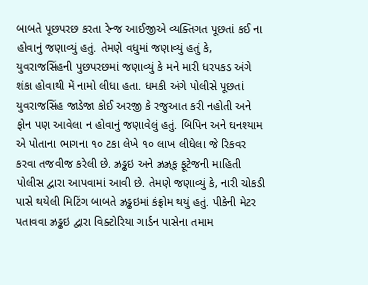બાબતે પૂછપરછ કરતા રેન્જ આઈજીએ વ્યક્તિગત પૂછતાં કઈ ના હોવાનું જણાવ્યું હતું. તેમણે વધુમાં જણાવ્યું હતું કે, યુવરાજસિંહની પુછપરછમાં જણાવ્યું કે મને મારી ધરપકડ અંગે શંકા હોવાથી મેં નામો લીધા હતા. ધમકી અંગે પોલીસે પૂછતાં યુવરાજસિંહ જાડેજા કોઈ અરજી કે રજુઆત કરી નહોતી અને ફોન પણ આવેલા ન હોવાનું જણાવેલું હતું. બિપિન અને ઘનશ્યામ એ પોતાના ભાગના ૧૦ ટકા લેખે ૧૦ લાખ લીધેલા જે રિકવર કરવા તજવીજ કરેલી છે. ઝ્રડ્ઢઇ અને ઝ્રઝ્ર્‌ફ ફૂટેજની માહિતી પોલીસ દ્વારા આપવામાં આવી છે. તેમણે જણાવ્યું કે, નારી ચોકડી પાસે થયેલી મિટિંગ બાબતે ઝ્રડ્ઢઇમાં કંફ્રોમ થયું હતું. પીકેની મેટર પતાવવા ઝ્રડ્ઢઇ દ્વારા વિક્ટોરિયા ગાર્ડન પાસેના તમામ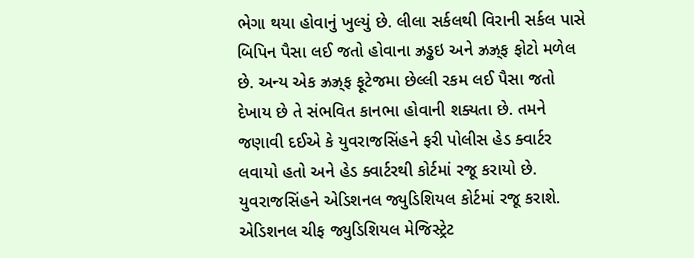ભેગા થયા હોવાનું ખુલ્યું છે. લીલા સર્કલથી વિરાની સર્કલ પાસે બિપિન પૈસા લઈ જતો હોવાના ઝ્રડ્ઢઇ અને ઝ્રઝ્ર્‌ફ ફોટો મળેલ છે. અન્ય એક ઝ્રઝ્ર્‌ફ ફૂટેજમા છેલ્લી રકમ લઈ પૈસા જતો દેખાય છે તે સંભવિત કાનભા હોવાની શક્યતા છે. તમને જણાવી દઈએ કે યુવરાજસિંહને ફરી પોલીસ હેડ ક્વાર્ટર લવાયો હતો અને હેડ ક્વાર્ટરથી કોર્ટમાં રજૂ કરાયો છે. યુવરાજસિંહને એડિશનલ જ્યુડિશિયલ કોર્ટમાં રજૂ કરાશે. એડિશનલ ચીફ જ્યુડિશિયલ મેજિસ્ટ્રેટ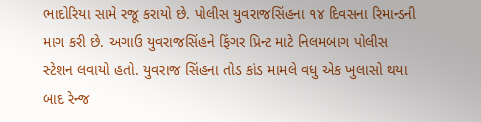ભાદોરિયા સામે રજૂ કરાયો છે. પોલીસ યુવરાજસિંહના ૧૪ દિવસના રિમાન્ડની માગ કરી છે. અગાઉ યુવરાજસિંહને ફિંગર પ્રિન્ટ માટે નિલમબાગ પોલીસ સ્ટેશન લવાયો હતો. યુવરાજ સિંહના તોડ કાંડ મામલે વધુ એક ખુલાસો થયા બાદ રેન્જ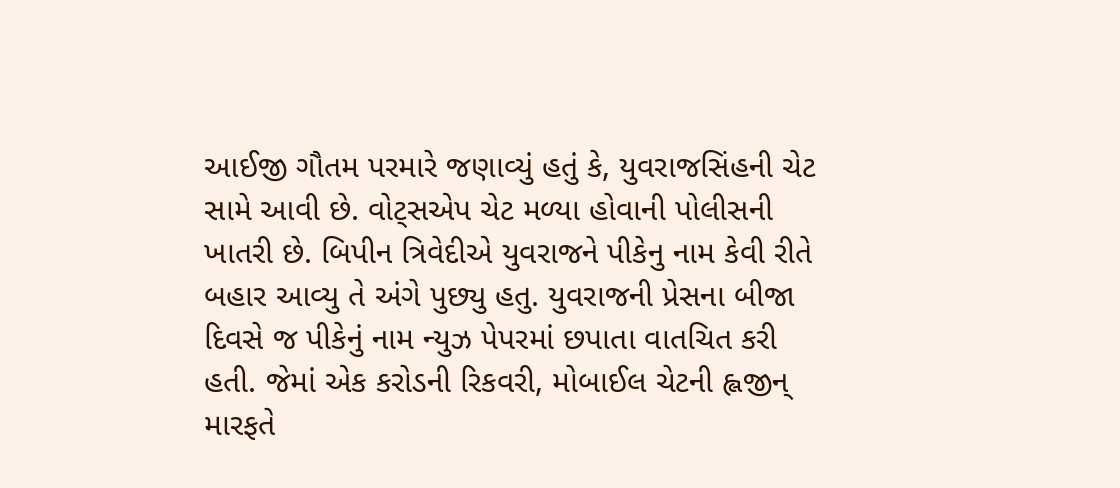આઈજી ગૌતમ પરમારે જણાવ્યું હતું કે, યુવરાજસિંહની ચેટ સામે આવી છે. વોટ્‌સએપ ચેટ મળ્યા હોવાની પોલીસની ખાતરી છે. બિપીન ત્રિવેદીએ યુવરાજને પીકેનુ નામ કેવી રીતે બહાર આવ્યુ તે અંગે પુછ્યુ હતુ. યુવરાજની પ્રેસના બીજા દિવસે જ પીકેનું નામ ન્યુઝ પેપરમાં છપાતા વાતચિત કરી હતી. જેમાં એક કરોડની રિકવરી, મોબાઈલ ચેટની હ્લજીન્ મારફતે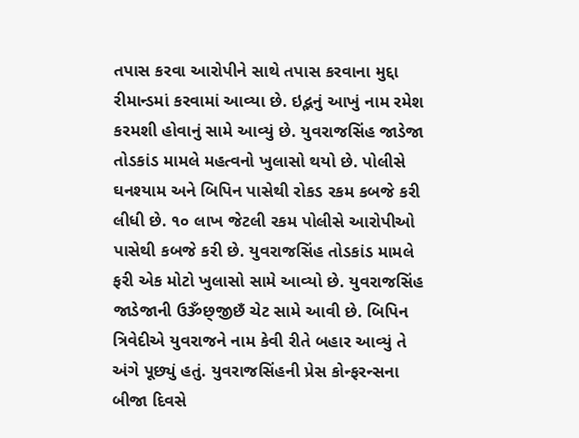તપાસ કરવા આરોપીને સાથે તપાસ કરવાના મુદ્દા રીમાન્ડમાં કરવામાં આવ્યા છે. ઇદ્ભનું આખું નામ રમેશ કરમશી હોવાનું સામે આવ્યું છે. યુવરાજસિંહ જાડેજા તોડકાંડ મામલે મહત્વનો ખુલાસો થયો છે. પોલીસે ઘનશ્યામ અને બિપિન પાસેથી રોકડ રકમ કબજે કરી લીધી છે. ૧૦ લાખ જેટલી રકમ પોલીસે આરોપીઓ પાસેથી કબજે કરી છે. યુવરાજસિંહ તોડકાંડ મામલે ફરી એક મોટો ખુલાસો સામે આવ્યો છે. યુવરાજસિંહ જાડેજાની ઉૐછ્‌જીછઁ ચેટ સામે આવી છે. બિપિન ત્રિવેદીએ યુવરાજને નામ કેવી રીતે બહાર આવ્યું તે અંગે પૂછ્યું હતું. યુવરાજસિંહની પ્રેસ કોન્ફરન્સના બીજા દિવસે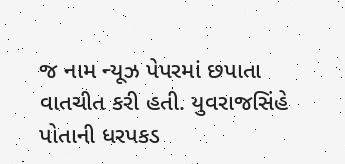જ નામ ન્યૂઝ પેપરમાં છપાતા વાતચીત કરી હતી. યુવરાજસિંહે પોતાની ધરપકડ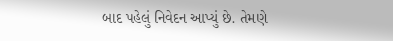બાદ પહેલું નિવેદન આપ્યું છે. તેમણે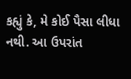કહ્યું કે, મે કોઈ પૈસા લીધા નથી. આ ઉપરાંત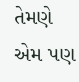તેમણે એમ પણ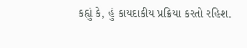કહ્યું કે, હું કાયદાકીય પ્રક્રિયા કરતો રહિશ.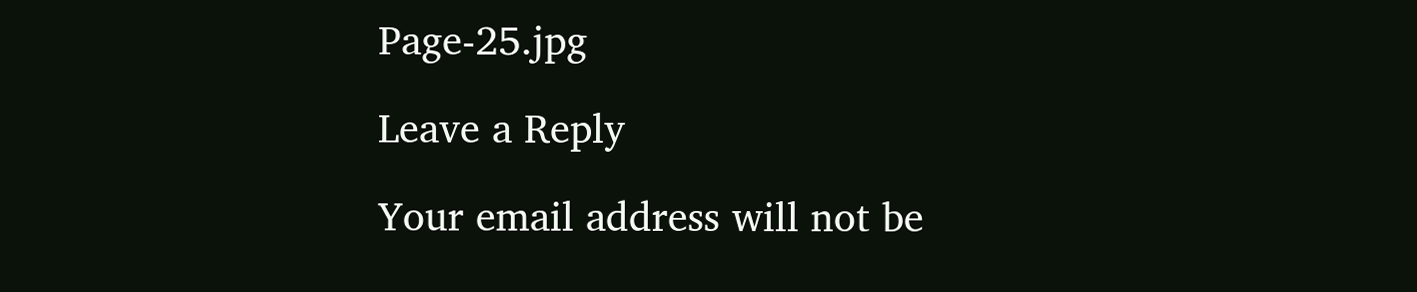Page-25.jpg

Leave a Reply

Your email address will not be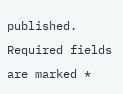published. Required fields are marked *